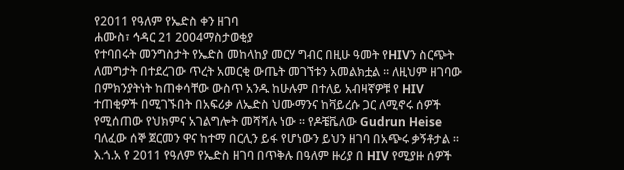የ2011 የዓለም የኤድስ ቀን ዘገባ
ሐሙስ፣ ኅዳር 21 2004ማስታወቂያ
የተባበሩት መንግስታት የኤድስ መከላከያ መርሃ ግብር በዚሁ ዓመት የHIVን ስርጭት ለመግታት በተደረገው ጥረት አመርቂ ውጤት መገኘቱን አመልክቷል ። ለዚህም ዘገባው በምክንያትነት ከጠቀሳቸው ውስጥ አንዱ ከሁሉም በተለይ አብዛኛዎቹ የ HIV ተጠቂዎች በሚገኙበት በአፍሪቃ ለኤድስ ህሙማንና ከቫይረሱ ጋር ለሚኖሩ ሰዎች የሚሰጠው የህክምና አገልግሎት መሻሻሉ ነው ። የዶቼቬለው Gudrun Heise ባለፈው ሰኞ ጀርመን ዋና ከተማ በርሊን ይፋ የሆነውን ይህን ዘገባ በአጭሩ ቃኝቶታል ።
እ.ጎ.አ የ 2011 የዓለም የኤድስ ዘገባ በጥቅሉ በዓለም ዙሪያ በ HIV የሚያዙ ሰዎች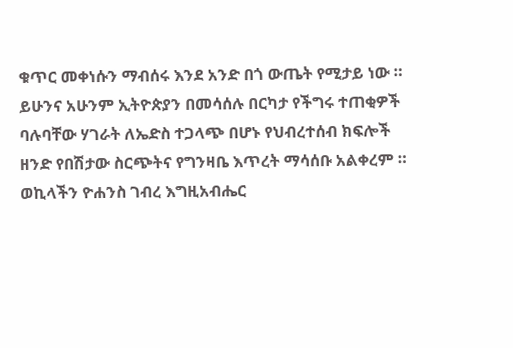ቁጥር መቀነሱን ማብሰሩ እንደ አንድ በጎ ውጤት የሚታይ ነው ። ይሁንና አሁንም ኢትዮጵያን በመሳሰሉ በርካታ የችግሩ ተጠቂዎች ባሉባቸው ሃገራት ለኤድስ ተጋላጭ በሆኑ የህብረተሰብ ክፍሎች ዘንድ የበሽታው ስርጭትና የግንዛቤ እጥረት ማሳሰቡ አልቀረም ። ወኪላችን ዮሐንስ ገብረ እግዚአብሔር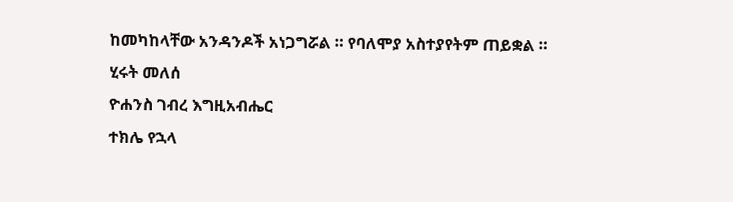ከመካከላቸው አንዳንዶች አነጋግሯል ። የባለሞያ አስተያየትም ጠይቋል ።
ሂሩት መለሰ
ዮሐንስ ገብረ እግዚአብሔር
ተክሌ የኋላ